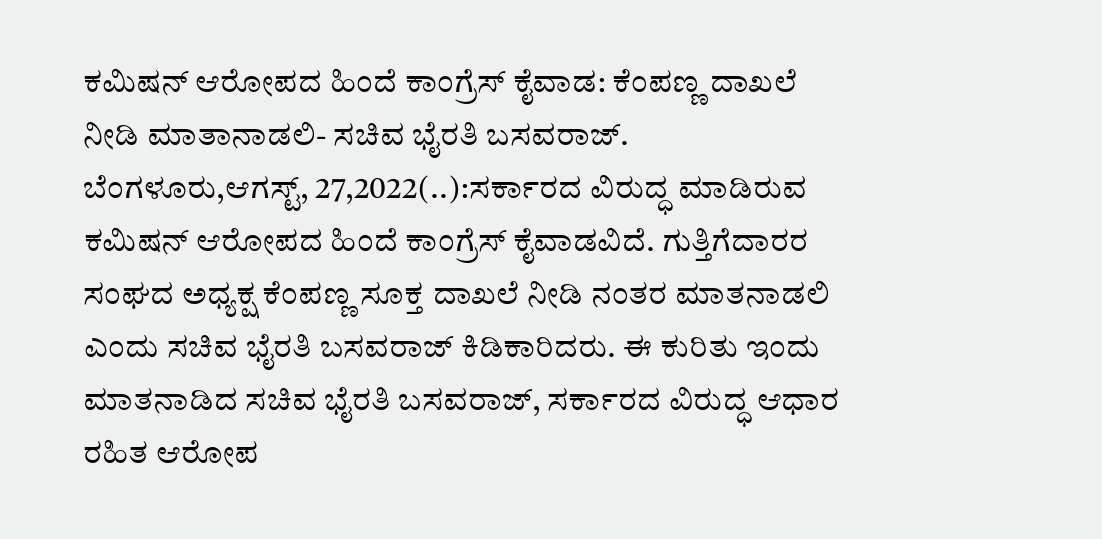ಕಮಿಷನ್ ಆರೋಪದ ಹಿಂದೆ ಕಾಂಗ್ರೆಸ್ ಕೈವಾಡ: ಕೆಂಪಣ್ಣ ದಾಖಲೆ ನೀಡಿ ಮಾತಾನಾಡಲಿ- ಸಚಿವ ಭೈರತಿ ಬಸವರಾಜ್. ಬೆಂಗಳೂರು,ಆಗಸ್ಟ್, 27,2022(..):ಸರ್ಕಾರದ ವಿರುದ್ಧ ಮಾಡಿರುವ ಕಮಿಷನ್ ಆರೋಪದ ಹಿಂದೆ ಕಾಂಗ್ರೆಸ್ ಕೈವಾಡವಿದೆ. ಗುತ್ತಿಗೆದಾರರ ಸಂಘದ ಅಧ್ಯಕ್ಷ ಕೆಂಪಣ್ಣ ಸೂಕ್ತ ದಾಖಲೆ ನೀಡಿ ನಂತರ ಮಾತನಾಡಲಿ ಎಂದು ಸಚಿವ ಭೈರತಿ ಬಸವರಾಜ್ ಕಿಡಿಕಾರಿದರು. ಈ ಕುರಿತು ಇಂದು ಮಾತನಾಡಿದ ಸಚಿವ ಭೈರತಿ ಬಸವರಾಜ್, ಸರ್ಕಾರದ ವಿರುದ್ಧ ಆಧಾರ ರಹಿತ ಆರೋಪ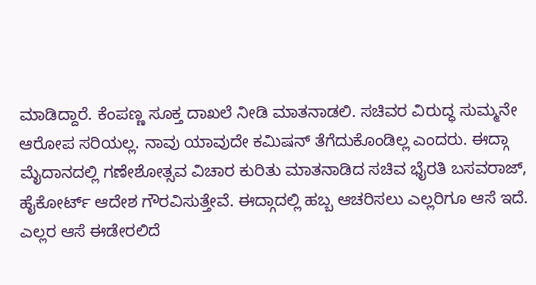ಮಾಡಿದ್ದಾರೆ. ಕೆಂಪಣ್ಣ ಸೂಕ್ತ ದಾಖಲೆ ನೀಡಿ ಮಾತನಾಡಲಿ. ಸಚಿವರ ವಿರುದ್ಧ ಸುಮ್ಮನೇ ಆರೋಪ ಸರಿಯಲ್ಲ. ನಾವು ಯಾವುದೇ ಕಮಿಷನ್ ತೆಗೆದುಕೊಂಡಿಲ್ಲ ಎಂದರು. ಈದ್ಗಾ ಮೈದಾನದಲ್ಲಿ ಗಣೇಶೋತ್ಸವ ವಿಚಾರ ಕುರಿತು ಮಾತನಾಡಿದ ಸಚಿವ ಭೈರತಿ ಬಸವರಾಜ್, ಹೈಕೋರ್ಟ್ ಆದೇಶ ಗೌರವಿಸುತ್ತೇವೆ. ಈದ್ಗಾದಲ್ಲಿ ಹಬ್ಬ ಆಚರಿಸಲು ಎಲ್ಲರಿಗೂ ಆಸೆ ಇದೆ. ಎಲ್ಲರ ಆಸೆ ಈಡೇರಲಿದೆ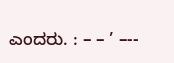ಎಂದರು. : – – ’ –--